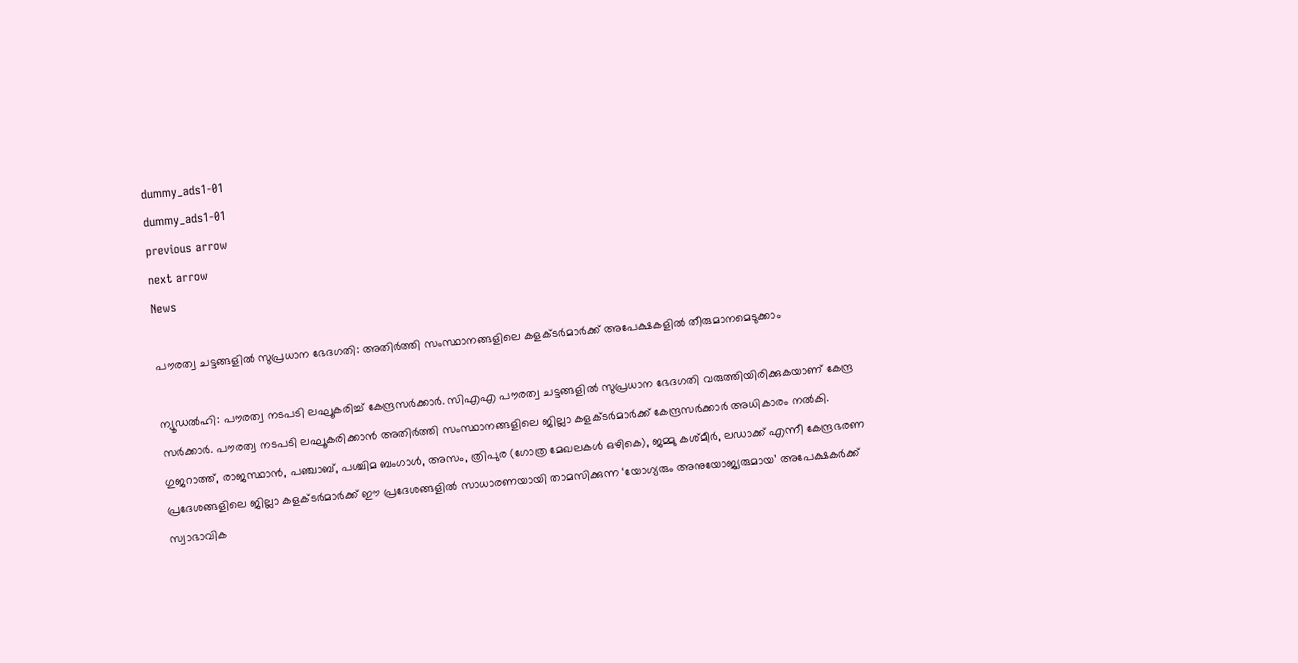dummy_ads1-01
dummy_ads1-01
previous arrow
next arrow
News

പൗരത്വ ചട്ടങ്ങളിൽ സുപ്രധാന ഭേദഗതി: അതിർത്തി സംസ്ഥാനങ്ങളിലെ കളക്ടർമാർക്ക് അപേക്ഷകളിൽ തീരുമാനമെടുക്കാം

ന്യൂഡൽഹി: പൗരത്വ നടപടി ലഘൂകരിച്ച് കേന്ദ്രസര്‍ക്കാര്‍. സിഎഎ പൗരത്വ ചട്ടങ്ങളില്‍ സുപ്രധാന ഭേദഗതി വരുത്തിയിരിക്കുകയാണ് കേന്ദ്ര സര്‍ക്കാര്‍. പൗരത്വ നടപടി ലഘൂകരിക്കാന്‍ അതിര്‍ത്തി സംസ്ഥാനങ്ങളിലെ ജില്ലാ കളക്ടര്‍മാര്‍ക്ക് കേന്ദ്രസര്‍ക്കാര്‍ അധികാരം നല്‍കി. ഗുജറാത്ത്, രാജസ്ഥാന്‍, പഞ്ചാബ്, പശ്ചിമ ബംഗാള്‍, അസം, ത്രിപുര (ഗോത്ര മേഖലകള്‍ ഒഴികെ), ജമ്മു കശ്മീര്‍, ലഡാക്ക് എന്നീ കേന്ദ്രഭരണ പ്രദേശങ്ങളിലെ ജില്ലാ കളക്ടര്‍മാര്‍ക്ക് ഈ പ്രദേശങ്ങളില്‍ സാധാരണയായി താമസിക്കുന്ന ‘യോഗ്യരും അനുയോജ്യരുമായ’ അപേക്ഷകര്‍ക്ക് സ്വാഭാവിക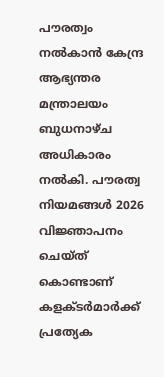പൗരത്വം നല്‍കാന്‍ കേന്ദ്ര ആഭ്യന്തര മന്ത്രാലയം ബുധനാഴ്ച അധികാരം നല്‍കി. പൗരത്വ നിയമങ്ങള്‍ 2026 വിജ്ഞാപനം ചെയ്ത് കൊണ്ടാണ് കളക്ടര്‍മാര്‍ക്ക് പ്രത്യേക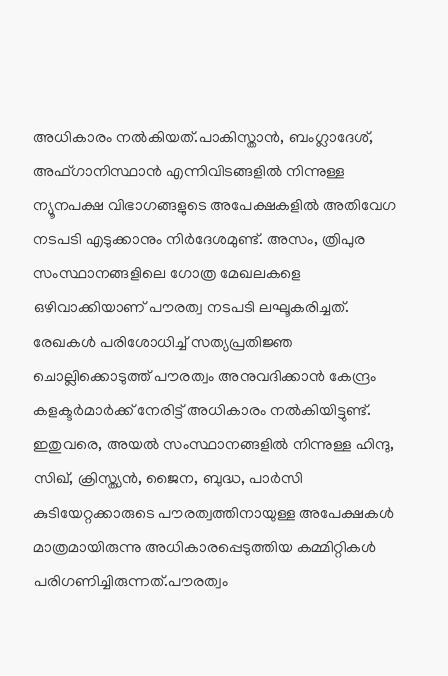അധികാരം നല്‍കിയത്.പാകിസ്താന്‍, ബംഗ്ലാദേശ്, അഫ്ഗാനിസ്ഥാന്‍ എന്നിവിടങ്ങളില്‍ നിന്നുള്ള ന്യൂനപക്ഷ വിഭാഗങ്ങളുടെ അപേക്ഷകളില്‍ അതിവേഗ നടപടി എടുക്കാനും നിര്‍ദേശമുണ്ട്. അസം, ത്രിപുര സംസ്ഥാനങ്ങളിലെ ഗോത്ര മേഖലകളെ ഒഴിവാക്കിയാണ് പൗരത്വ നടപടി ലഘൂകരിച്ചത്. രേഖകള്‍ പരിശോധിച്ച് സത്യപ്രതിജ്ഞ ചൊല്ലിക്കൊടുത്ത് പൗരത്വം അനുവദിക്കാന്‍ കേന്ദ്രം കളക്ടര്‍മാര്‍ക്ക് നേരിട്ട് അധികാരം നല്‍കിയിട്ടുണ്ട്. ഇതുവരെ, അയല്‍ സംസ്ഥാനങ്ങളില്‍ നിന്നുള്ള ഹിന്ദു, സിഖ്, ക്രിസ്ത്യന്‍, ജൈന, ബുദ്ധ, പാര്‍സി കുടിയേറ്റക്കാരുടെ പൗരത്വത്തിനായുള്ള അപേക്ഷകള്‍ മാത്രമായിരുന്നു അധികാരപ്പെടുത്തിയ കമ്മിറ്റികള്‍ പരിഗണിച്ചിരുന്നത്.പൗരത്വം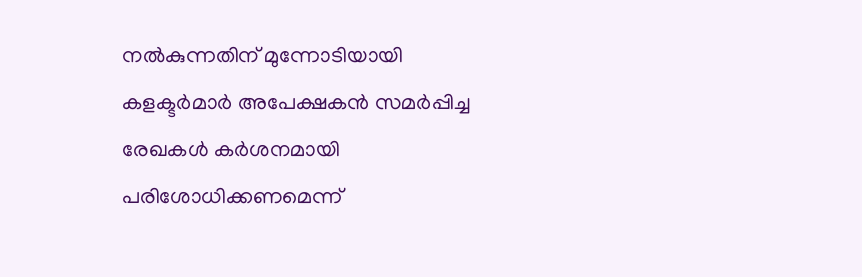നല്‍കുന്നതിന് മുന്നോടിയായി കളക്ടര്‍മാര്‍ അപേക്ഷകന്‍ സമര്‍പ്പിച്ച രേഖകള്‍ കര്‍ശനമായി പരിശോധിക്കണമെന്ന്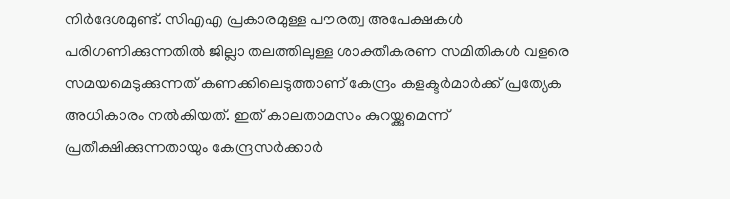നിര്‍ദേശമുണ്ട്. സിഎഎ പ്രകാരമുള്ള പൗരത്വ അപേക്ഷകള്‍ പരിഗണിക്കുന്നതില്‍ ജില്ലാ തലത്തിലുള്ള ശാക്തീകരണ സമിതികള്‍ വളരെ സമയമെടുക്കുന്നത് കണക്കിലെടുത്താണ് കേന്ദ്രം കളക്ടര്‍മാര്‍ക്ക് പ്രത്യേക അധികാരം നല്‍കിയത്. ഇത് കാലതാമസം കുറയ്ക്കുമെന്ന് പ്രതീക്ഷിക്കുന്നതായും കേന്ദ്രസര്‍ക്കാര്‍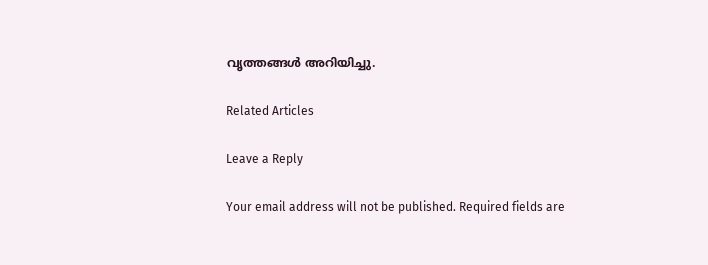വൃത്തങ്ങള്‍ അറിയിച്ചു.

Related Articles

Leave a Reply

Your email address will not be published. Required fields are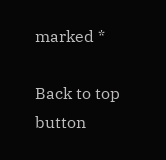marked *

Back to top button